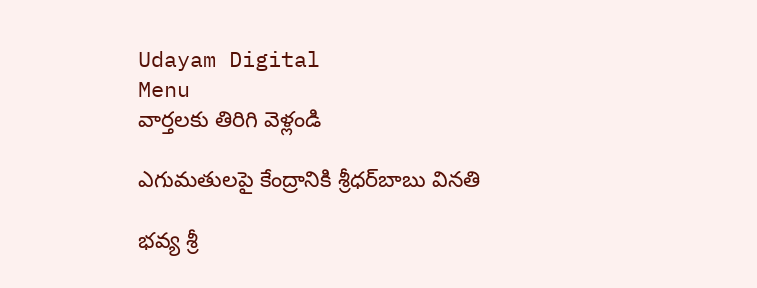Udayam Digital
Menu
వార్తలకు తిరిగి వెళ్లండి

ఎగుమతులపై కేంద్రానికి శ్రీధర్‌బాబు వినతి

భవ్య శ్రీ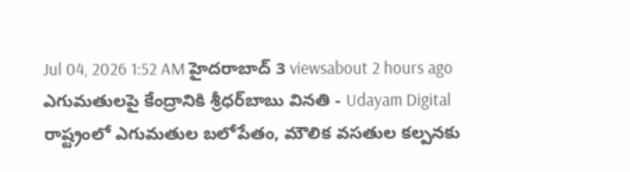Jul 04, 2026 1:52 AM హైదరాబాద్ 3 viewsabout 2 hours ago
ఎగుమతులపై కేంద్రానికి శ్రీధర్‌బాబు వినతి - Udayam Digital
రాష్ట్రంలో ఎగుమతుల బలోపేతం, మౌలిక వసతుల కల్పనకు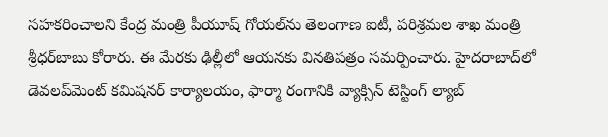సహకరించాలని కేంద్ర మంత్రి పీయూష్ గోయల్‌ను తెలంగాణ ఐటీ, పరిశ్రమల శాఖ మంత్రి శ్రీధర్‌బాబు కోరారు. ఈ మేరకు ఢిల్లీలో ఆయనకు వినతిపత్రం సమర్పించారు. హైదరాబాద్‌లో డెవలప్‌మెంట్ కమిషనర్ కార్యాలయం, ఫార్మా రంగానికి వ్యాక్సిన్ టెస్టింగ్ ల్యాబ్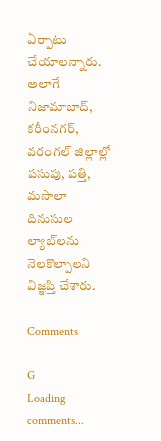ఏర్పాటు చేయాలన్నారు. అలాగే నిజామాబాద్, కరీంనగర్, వరంగల్ జిల్లాల్లో పసుపు, పత్తి, మసాలా దినుసుల ల్యాబ్‌లను నెలకొల్పాలని విజ్ఞప్తి చేశారు.

Comments

G
Loading comments...